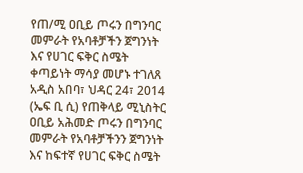የጠ/ሚ ዐቢይ ጦሩን በግንባር መምራት የአባቶቻችን ጀግንነት እና የሀገር ፍቅር ስሜት ቀጣይነት ማሳያ መሆኑ ተገለጸ
አዲስ አበባ፣ ህዳር 24፣ 2014 (ኤፍ ቢ ሲ) የጠቅላይ ሚኒስትር ዐቢይ አሕመድ ጦሩን በግንባር መምራት የአባቶቻችንን ጀግንነት እና ከፍተኛ የሀገር ፍቅር ስሜት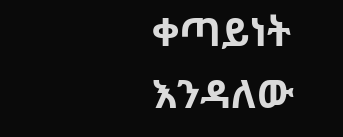ቀጣይነት እንዳለው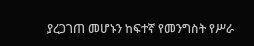ያረጋገጠ መሆኑን ከፍተኛ የመንግስት የሥራ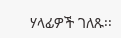ሃላፊዎች ገለጹ፡፡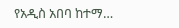የአዲስ አበባ ከተማ…